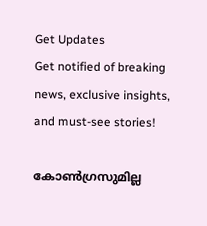Get Updates
Get notified of breaking news, exclusive insights, and must-see stories!

കോണ്‍ഗ്രസുമില്ല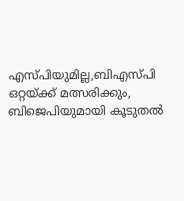എസ്പിയുമില്ല,ബിഎസ്പി ഒറ്റയ്ക്ക് മത്സരിക്കും, ബിജെപിയുമായി കൂടുതല്‍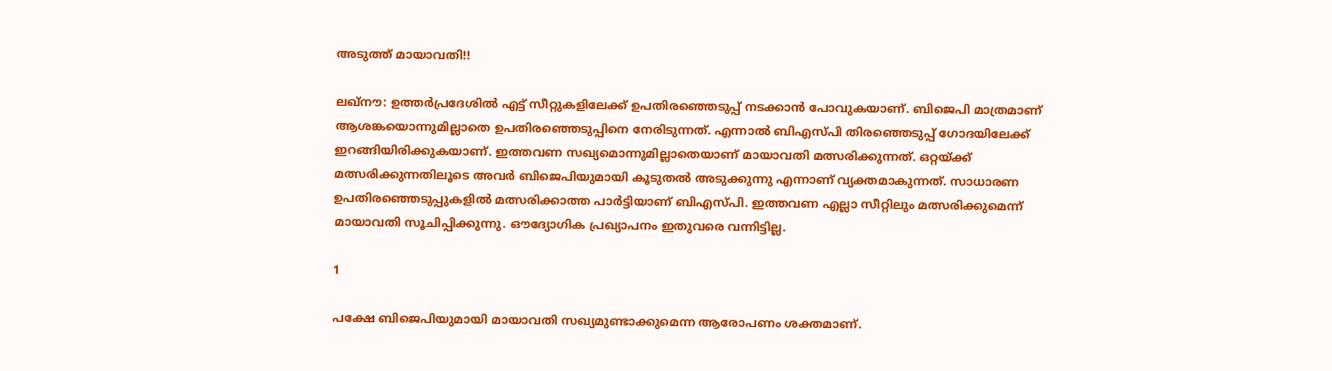അടുത്ത് മായാവതി!!

ലഖ്‌നൗ: ഉത്തര്‍പ്രദേശില്‍ എട്ട് സീറ്റുകളിലേക്ക് ഉപതിരഞ്ഞെടുപ്പ് നടക്കാന്‍ പോവുകയാണ്. ബിജെപി മാത്രമാണ് ആശങ്കയൊന്നുമില്ലാതെ ഉപതിരഞ്ഞെടുപ്പിനെ നേരിടുന്നത്. എന്നാല്‍ ബിഎസ്പി തിരഞ്ഞെടുപ്പ് ഗോദയിലേക്ക് ഇറങ്ങിയിരിക്കുകയാണ്. ഇത്തവണ സഖ്യമൊന്നുമില്ലാതെയാണ് മായാവതി മത്സരിക്കുന്നത്. ഒറ്റയ്ക്ക് മത്സരിക്കുന്നതിലൂടെ അവര്‍ ബിജെപിയുമായി കൂടുതല്‍ അടുക്കുന്നു എന്നാണ് വ്യക്തമാകുന്നത്. സാധാരണ ഉപതിരഞ്ഞെടുപ്പുകളില്‍ മത്സരിക്കാത്ത പാര്‍ട്ടിയാണ് ബിഎസ്പി. ഇത്തവണ എല്ലാ സീറ്റിലും മത്സരിക്കുമെന്ന് മായാവതി സൂചിപ്പിക്കുന്നു. ഔദ്യോഗിക പ്രഖ്യാപനം ഇതുവരെ വന്നിട്ടില്ല.

1

പക്ഷേ ബിജെപിയുമായി മായാവതി സഖ്യമുണ്ടാക്കുമെന്ന ആരോപണം ശക്തമാണ്.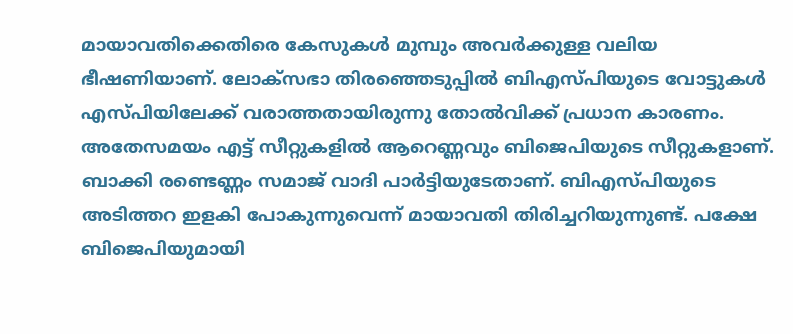മായാവതിക്കെതിരെ കേസുകള്‍ മുമ്പും അവര്‍ക്കുള്ള വലിയ ഭീഷണിയാണ്. ലോക്‌സഭാ തിരഞ്ഞെടുപ്പില്‍ ബിഎസ്പിയുടെ വോട്ടുകള്‍ എസ്പിയിലേക്ക് വരാത്തതായിരുന്നു തോല്‍വിക്ക് പ്രധാന കാരണം. അതേസമയം എട്ട് സീറ്റുകളില്‍ ആറെണ്ണവും ബിജെപിയുടെ സീറ്റുകളാണ്. ബാക്കി രണ്ടെണ്ണം സമാജ് വാദി പാര്‍ട്ടിയുടേതാണ്. ബിഎസ്പിയുടെ അടിത്തറ ഇളകി പോകുന്നുവെന്ന് മായാവതി തിരിച്ചറിയുന്നുണ്ട്. പക്ഷേ ബിജെപിയുമായി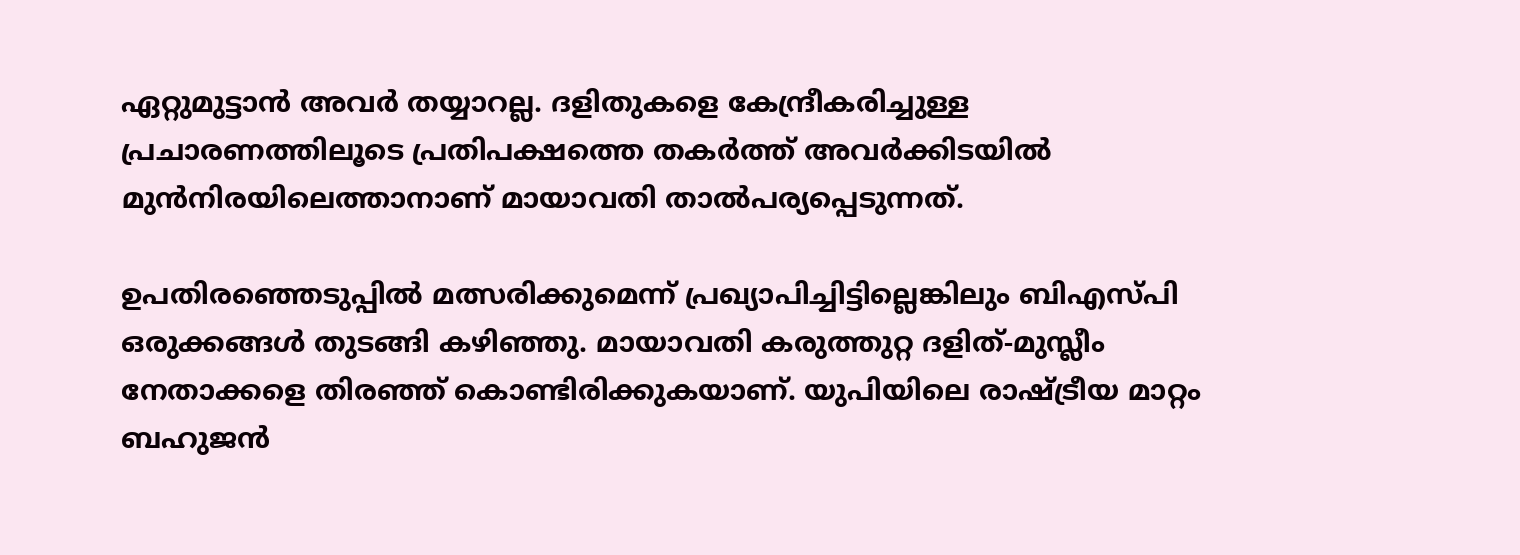ഏറ്റുമുട്ടാന്‍ അവര്‍ തയ്യാറല്ല. ദളിതുകളെ കേന്ദ്രീകരിച്ചുള്ള പ്രചാരണത്തിലൂടെ പ്രതിപക്ഷത്തെ തകര്‍ത്ത് അവര്‍ക്കിടയില്‍ മുന്‍നിരയിലെത്താനാണ് മായാവതി താല്‍പര്യപ്പെടുന്നത്.

ഉപതിരഞ്ഞെടുപ്പില്‍ മത്സരിക്കുമെന്ന് പ്രഖ്യാപിച്ചിട്ടില്ലെങ്കിലും ബിഎസ്പി ഒരുക്കങ്ങള്‍ തുടങ്ങി കഴിഞ്ഞു. മായാവതി കരുത്തുറ്റ ദളിത്-മുസ്ലീം നേതാക്കളെ തിരഞ്ഞ് കൊണ്ടിരിക്കുകയാണ്. യുപിയിലെ രാഷ്ട്രീയ മാറ്റം ബഹുജന്‍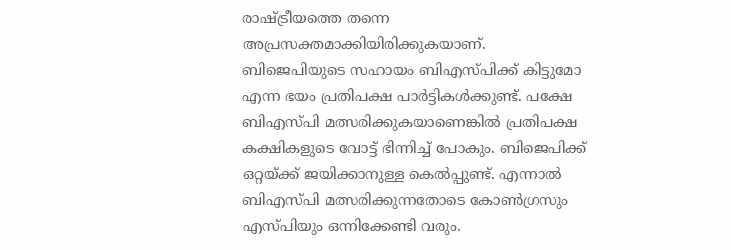രാഷ്ട്രീയത്തെ തന്നെ അപ്രസക്തമാക്കിയിരിക്കുകയാണ്. ബിജെപിയുടെ സഹായം ബിഎസ്പിക്ക് കിട്ടുമോ എന്ന ഭയം പ്രതിപക്ഷ പാര്‍ട്ടികള്‍ക്കുണ്ട്. പക്ഷേ ബിഎസ്പി മത്സരിക്കുകയാണെങ്കില്‍ പ്രതിപക്ഷ കക്ഷികളുടെ വോട്ട് ഭിന്നിച്ച് പോകും. ബിജെപിക്ക് ഒറ്റയ്ക്ക് ജയിക്കാനുള്ള കെല്‍പ്പുണ്ട്. എന്നാല്‍ ബിഎസ്പി മത്സരിക്കുന്നതോടെ കോണ്‍ഗ്രസും എസ്പിയും ഒന്നിക്കേണ്ടി വരും.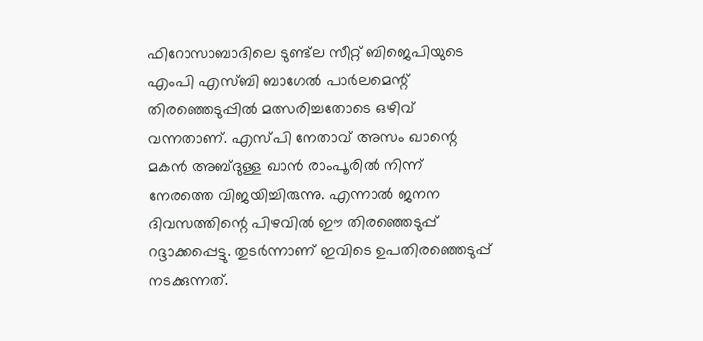ഫിറോസാബാദിലെ ടുണ്ട്‌ല സീറ്റ് ബിജെപിയുടെ എംപി എസ്ബി ബാഗേല്‍ പാര്‍ലമെന്റ് തിരഞ്ഞെടുപ്പില്‍ മത്സരിച്ചതോടെ ഒഴിവ് വന്നതാണ്. എസ്പി നേതാവ് അസം ഖാന്റെ മകന്‍ അബ്ദുള്ള ഖാന്‍ രാംപൂരില്‍ നിന്ന് നേരത്തെ വിജയിച്ചിരുന്നു. എന്നാല്‍ ജനന ദിവസത്തിന്റെ പിഴവില്‍ ഈ തിരഞ്ഞെടുപ്പ് റദ്ദാക്കപ്പെട്ടു. തുടര്‍ന്നാണ് ഇവിടെ ഉപതിരഞ്ഞെടുപ്പ് നടക്കുന്നത്.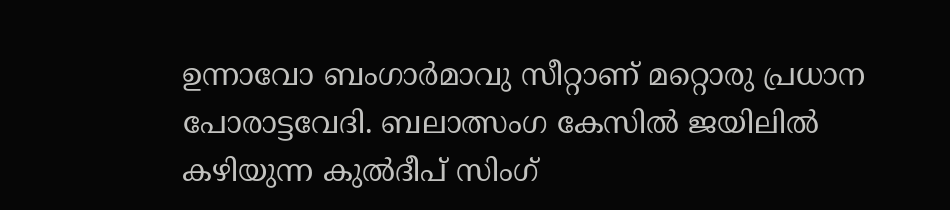ഉന്നാവോ ബംഗാര്‍മാവു സീറ്റാണ് മറ്റൊരു പ്രധാന പോരാട്ടവേദി. ബലാത്സംഗ കേസില്‍ ജയിലില്‍ കഴിയുന്ന കുല്‍ദീപ് സിംഗ്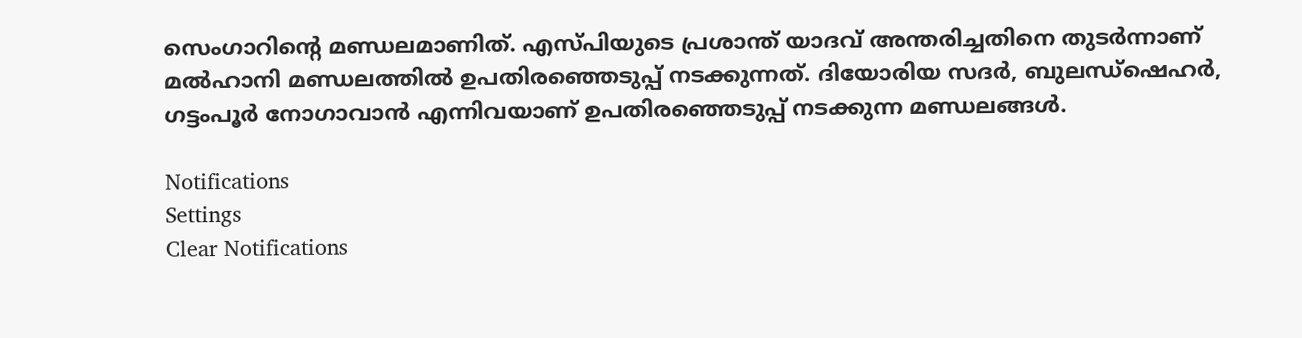സെംഗാറിന്റെ മണ്ഡലമാണിത്. എസ്പിയുടെ പ്രശാന്ത് യാദവ് അന്തരിച്ചതിനെ തുടര്‍ന്നാണ് മല്‍ഹാനി മണ്ഡലത്തില്‍ ഉപതിരഞ്ഞെടുപ്പ് നടക്കുന്നത്. ദിയോരിയ സദര്‍, ബുലന്ധ്‌ഷെഹര്‍, ഗട്ടംപൂര്‍ നോഗാവാന്‍ എന്നിവയാണ് ഉപതിരഞ്ഞെടുപ്പ് നടക്കുന്ന മണ്ഡലങ്ങള്‍.

Notifications
Settings
Clear Notifications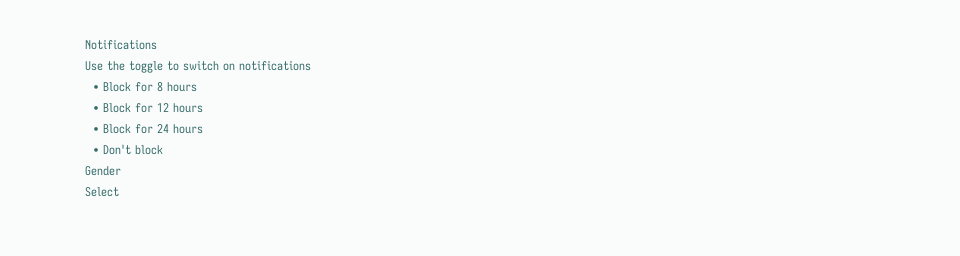Notifications
Use the toggle to switch on notifications
  • Block for 8 hours
  • Block for 12 hours
  • Block for 24 hours
  • Don't block
Gender
Select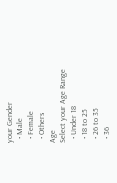your Gender
  • Male
  • Female
  • Others
Age
Select your Age Range
  • Under 18
  • 18 to 25
  • 26 to 35
  • 36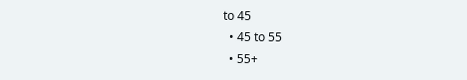to 45
  • 45 to 55
  • 55+